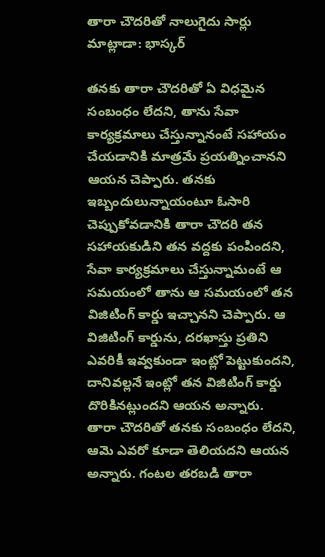తారా చౌదరితో నాలుగైదు సార్లు మాట్లాడా: భాస్కర్

తనకు తారా చౌదరితో ఏ విధమైన సంబంధం లేదని, తాను సేవా కార్యక్రమాలు చేస్తున్నానంటే సహాయం చేయడానికి మాత్రమే ప్రయత్నించానని ఆయన చెప్పారు. తనకు ఇబ్బందులున్నాయంటూ ఓసారి చెప్పుకోవడానికి తారా చౌదరి తన సహాయకుడిని తన వద్దకు పంపిందని, సేవా కార్యక్రమాలు చేస్తున్నామంటే ఆ సమయంలో తాను ఆ సమయంలో తన విజిటింగ్ కార్డు ఇచ్చానని చెప్పారు. ఆ విజిటింగ్ కార్డును, దరఖాస్తు ప్రతిని ఎవరికీ ఇవ్వకుండా ఇంట్లో పెట్టుకుందని, దానివల్లనే ఇంట్లో తన విజిటింగ్ కార్డు దొరికినట్లుందని ఆయన అన్నారు.
తారా చౌదరితో తనకు సంబంధం లేదని, ఆమె ఎవరో కూడా తెలియదని ఆయన అన్నారు. గంటల తరబడి తారా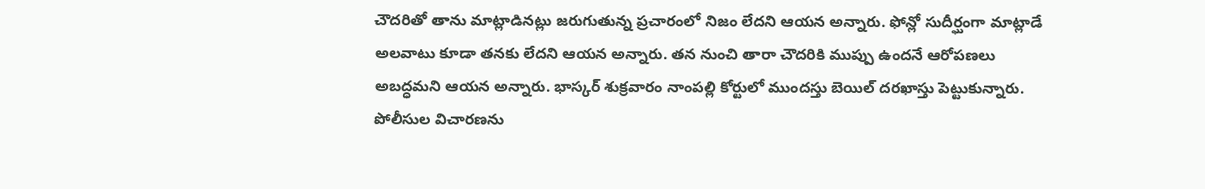చౌదరితో తాను మాట్లాడినట్లు జరుగుతున్న ప్రచారంలో నిజం లేదని ఆయన అన్నారు. ఫోన్లో సుదీర్ఘంగా మాట్లాడే అలవాటు కూడా తనకు లేదని ఆయన అన్నారు. తన నుంచి తారా చౌదరికి ముప్పు ఉందనే ఆరోపణలు అబద్ధమని ఆయన అన్నారు. భాస్కర్ శుక్రవారం నాంపల్లి కోర్టులో ముందస్తు బెయిల్ దరఖాస్తు పెట్టుకున్నారు.
పోలీసుల విచారణను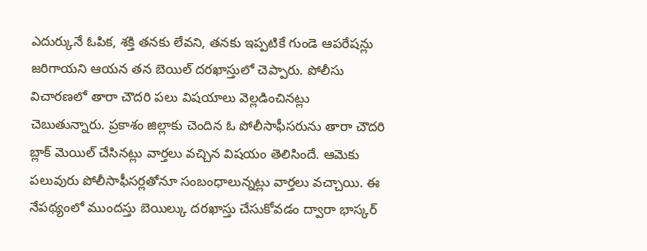ఎదుర్కునే ఓపిక, శక్తి తనకు లేవని, తనకు ఇప్పటికే గుండె ఆపరేషన్లు జరిగాయని ఆయన తన బెయిల్ దరఖాస్తులో చెప్పారు. పోలీసు విచారణలో తారా చౌదరి పలు విషయాలు వెల్లడించినట్లు చెబుతున్నారు. ప్రకాశం జిల్లాకు చెందిన ఓ పోలీసాఫీసరును తారా చౌదరి బ్లాక్ మెయిల్ చేసినట్లు వార్తలు వచ్చిన విషయం తెలిసిందే. ఆమెకు పలువురు పోలీసాఫీసర్లతోనూ సంబంధాలున్నట్లు వార్తలు వచ్చాయి. ఈ నేపథ్యంలో ముందస్తు బెయిల్కు దరఖాస్తు చేసుకోవడం ద్వారా భాస్కర్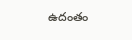ఉదంతం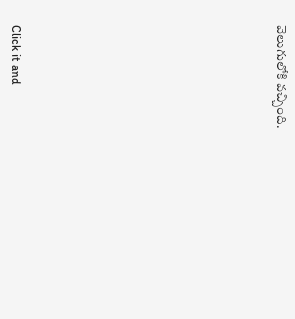వెలుగులోకి వచ్చింది.












Click it and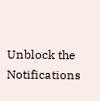Unblock the Notifications